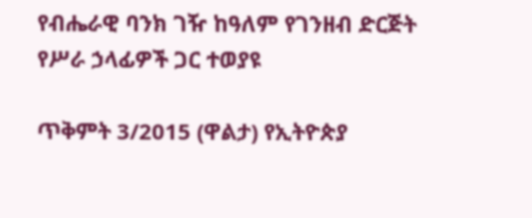የብሔራዊ ባንክ ገዥ ከዓለም የገንዘብ ድርጅት የሥራ ኃላፊዎች ጋር ተወያዩ

ጥቅምት 3/2015 (ዋልታ) የኢትዮጵያ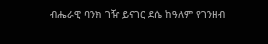ብሔራዊ ባንክ ገዥ ይናገር ደሴ ከዓለም የገንዘብ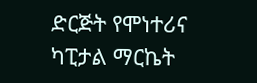ድርጅት የሞነተሪና ካፒታል ማርኬት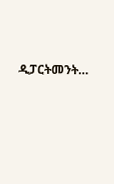ዲፓርትመንት…